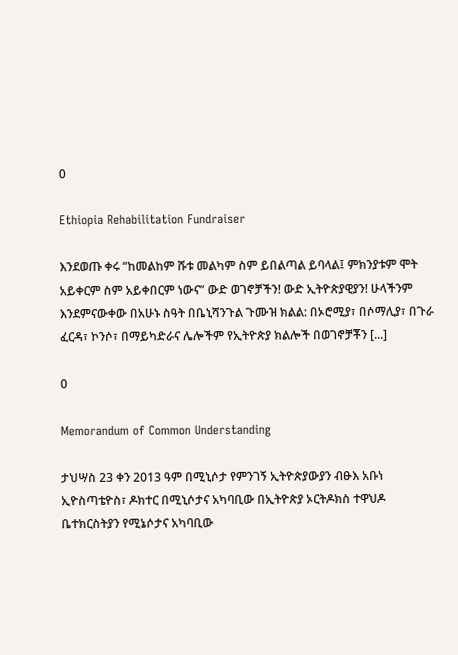0

Ethiopia Rehabilitation Fundraiser

እንደወጡ ቀሩ “ከመልከም ሹቱ መልካም ስም ይበልጣል ይባላል፤ ምክንያቱም ሞት አይቀርም ስም አይቀበርም ነውና” ውድ ወገኖቻችን! ውድ ኢትዮጵያዊያን! ሁላችንም እንደምናውቀው በአሁኑ ስዓት በቤኒሻንጉል ጉሙዝ ክልል: በኦሮሚያ፣ በሶማሊያ፣ በጉራ ፈርዳ፣ ኮንሶ፣ በማይካድራና ሌሎችም የኢትዮጵያ ክልሎች በወገኖቻቾን [...]

0

Memorandum of Common Understanding

ታህሣስ 23 ቀን 2013 ዓም በሚኒሶታ የምንገኝ ኢትዮጵያውያን ብፁእ አቡነ ኢዮስጣቴዮስ፣ ዶክተር በሚኒሶታና አካባቢው በኢትዮጵያ ኦርትዶክስ ተዋህዶ ቤተክርስትያን የሚኔሶታና አካባቢው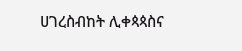ሀገረስብከት ሊቀጳጳስና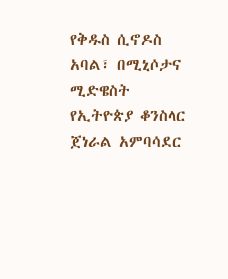የቅዱስ ሲኖዶስ አባል፣ በሚኒሶታና ሚድዌስት የኢትዮጵያ ቆንስላር ጀነራል አምባሳደር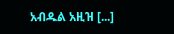አብዱል አዚዝ [...]